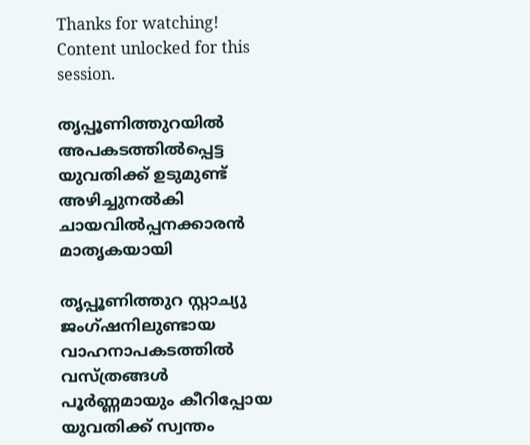Thanks for watching! Content unlocked for this session.

തൃപ്പൂണിത്തുറയിൽ അപകടത്തിൽപ്പെട്ട യുവതിക്ക് ഉടുമുണ്ട് അഴിച്ചുനൽകി ചായവിൽപ്പനക്കാരൻ മാതൃകയായി

തൃപ്പൂണിത്തുറ സ്റ്റാച്യു ജംഗ്ഷനിലുണ്ടായ വാഹനാപകടത്തിൽ വസ്ത്രങ്ങൾ പൂർണ്ണമായും കീറിപ്പോയ യുവതിക്ക് സ്വന്തം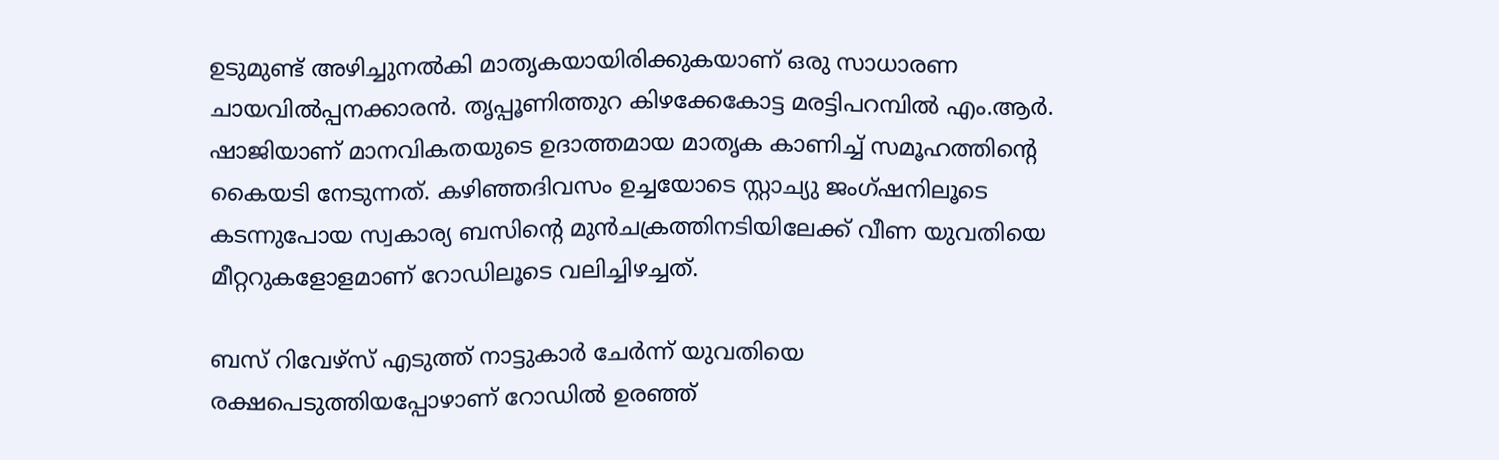ഉടുമുണ്ട് അഴിച്ചുനൽകി മാതൃകയായിരിക്കുകയാണ് ഒരു സാധാരണ ചായവിൽപ്പനക്കാരൻ. തൃപ്പൂണിത്തുറ കിഴക്കേകോട്ട മരട്ടിപറമ്പിൽ എം.ആർ. ഷാജിയാണ് മാനവികതയുടെ ഉദാത്തമായ മാതൃക കാണിച്ച് സമൂഹത്തിന്റെ കൈയടി നേടുന്നത്. കഴിഞ്ഞദിവസം ഉച്ചയോടെ സ്റ്റാച്യു ജംഗ്ഷനിലൂടെ കടന്നുപോയ സ്വകാര്യ ബസിന്റെ മുൻചക്രത്തിനടിയിലേക്ക് വീണ യുവതിയെ മീറ്ററുകളോളമാണ് റോഡിലൂടെ വലിച്ചിഴച്ചത്.

ബസ് റിവേഴ്സ് എടുത്ത് നാട്ടുകാർ ചേർന്ന് യുവതിയെ രക്ഷപെടുത്തിയപ്പോഴാണ് റോഡിൽ ഉരഞ്ഞ്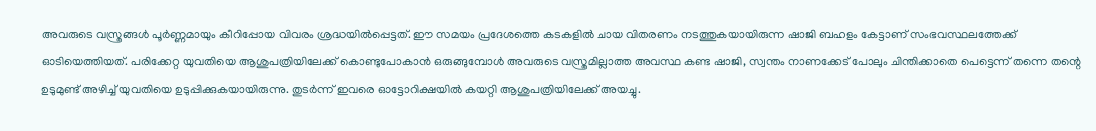അവരുടെ വസ്ത്രങ്ങൾ പൂർണ്ണമായും കീറിപ്പോയ വിവരം ശ്രദ്ധയിൽപ്പെട്ടത്. ഈ സമയം പ്രദേശത്തെ കടകളിൽ ചായ വിതരണം നടത്തുകയായിരുന്ന ഷാജി ബഹളം കേട്ടാണ് സംഭവസ്ഥലത്തേക്ക് ഓടിയെത്തിയത്. പരിക്കേറ്റ യുവതിയെ ആശുപത്രിയിലേക്ക് കൊണ്ടുപോകാൻ ഒരുങ്ങുമ്പോൾ അവരുടെ വസ്ത്രമില്ലാത്ത അവസ്ഥ കണ്ട ഷാജി, സ്വന്തം നാണക്കേട് പോലും ചിന്തിക്കാതെ പെട്ടെന്ന് തന്നെ തന്റെ ഉടുമുണ്ട് അഴിച്ച് യുവതിയെ ഉടുപ്പിക്കുകയായിരുന്നു. തുടർന്ന് ഇവരെ ഓട്ടോറിക്ഷയിൽ കയറ്റി ആശുപത്രിയിലേക്ക് അയച്ചു.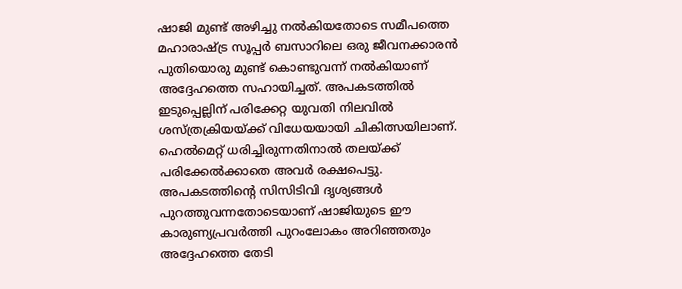ഷാജി മുണ്ട് അഴിച്ചു നൽകിയതോടെ സമീപത്തെ മഹാരാഷ്ട്ര സൂപ്പർ ബസാറിലെ ഒരു ജീവനക്കാരൻ പുതിയൊരു മുണ്ട് കൊണ്ടുവന്ന് നൽകിയാണ് അദ്ദേഹത്തെ സഹായിച്ചത്. അപകടത്തിൽ ഇടുപ്പെല്ലിന് പരിക്കേറ്റ യുവതി നിലവിൽ ശസ്ത്രക്രിയയ്ക്ക് വിധേയയായി ചികിത്സയിലാണ്. ഹെൽമെറ്റ് ധരിച്ചിരുന്നതിനാൽ തലയ്ക്ക് പരിക്കേൽക്കാതെ അവർ രക്ഷപെട്ടു. അപകടത്തിന്റെ സിസിടിവി ദൃശ്യങ്ങൾ പുറത്തുവന്നതോടെയാണ് ഷാജിയുടെ ഈ കാരുണ്യപ്രവർത്തി പുറംലോകം അറിഞ്ഞതും അദ്ദേഹത്തെ തേടി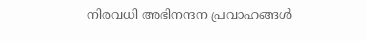നിരവധി അഭിനന്ദന പ്രവാഹങ്ങൾ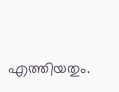എത്തിയതും.